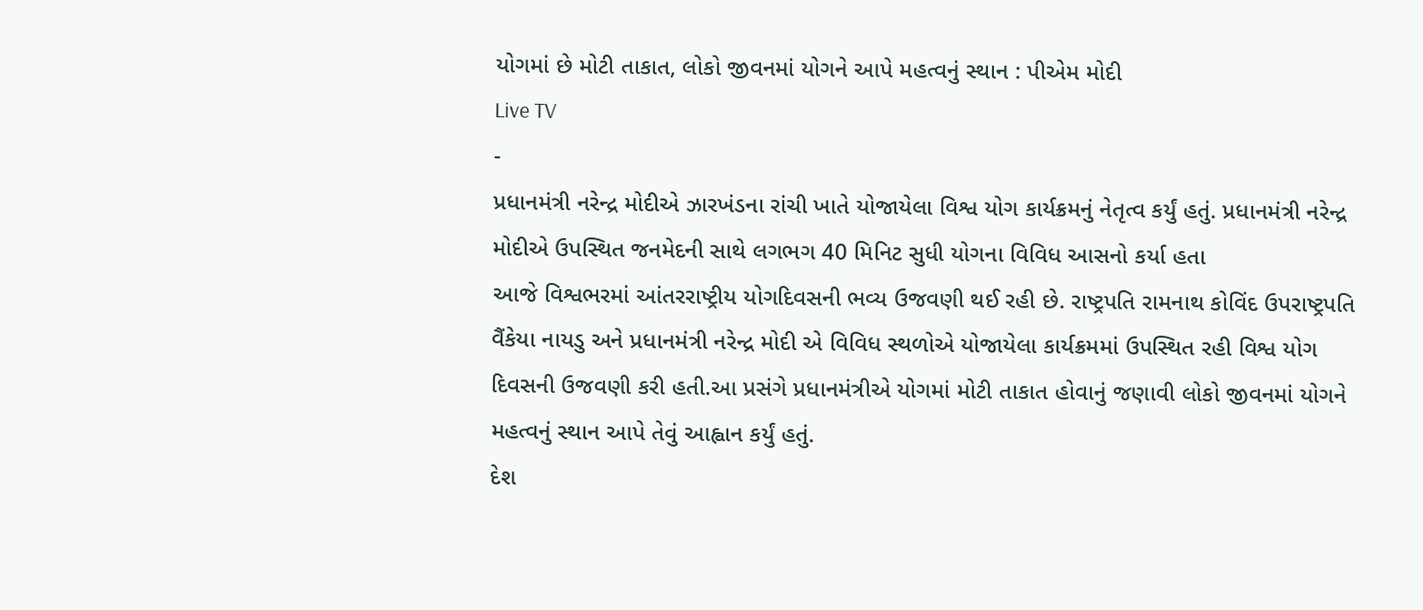યોગમાં છે મોટી તાકાત, લોકો જીવનમાં યોગને આપે મહત્વનું સ્થાન : પીએમ મોદી
Live TV
-
પ્રધાનમંત્રી નરેન્દ્ર મોદીએ ઝારખંડના રાંચી ખાતે યોજાયેલા વિશ્વ યોગ કાર્યક્રમનું નેતૃત્વ કર્યું હતું. પ્રધાનમંત્રી નરેન્દ્ર મોદીએ ઉપસ્થિત જનમેદની સાથે લગભગ 40 મિનિટ સુધી યોગના વિવિધ આસનો કર્યા હતા
આજે વિશ્વભરમાં આંતરરાષ્ટ્રીય યોગદિવસની ભવ્ય ઉજવણી થઈ રહી છે. રાષ્ટ્રપતિ રામનાથ કોવિંદ ઉપરાષ્ટ્રપતિ વૈંકેયા નાયડુ અને પ્રધાનમંત્રી નરેન્દ્ર મોદી એ વિવિધ સ્થળોએ યોજાયેલા કાર્યક્રમમાં ઉપસ્થિત રહી વિશ્વ યોગ દિવસની ઉજવણી કરી હતી.આ પ્રસંગે પ્રધાનમંત્રીએ યોગમાં મોટી તાકાત હોવાનું જણાવી લોકો જીવનમાં યોગને મહત્વનું સ્થાન આપે તેવું આહ્વાન કર્યું હતું.
દેશ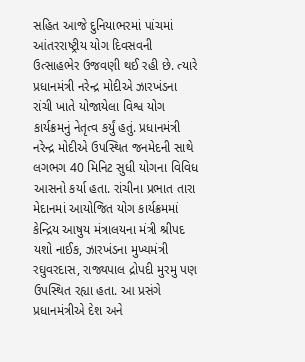સહિત આજે દુનિયાભરમાં પાંચમાં આંતરરાષ્ટ્રીય યોગ દિવસવની ઉત્સાહભેર ઉજવણી થઈ રહી છે. ત્યારે પ્રધાનમંત્રી નરેન્દ્ર મોદીએ ઝારખંડના રાંચી ખાતે યોજાયેલા વિશ્વ યોગ કાર્યક્રમનું નેતૃત્વ કર્યું હતું. પ્રધાનમંત્રી નરેન્દ્ર મોદીએ ઉપસ્થિત જનમેદની સાથે લગભગ 40 મિનિટ સુધી યોગના વિવિધ આસનો કર્યા હતા. રાંચીના પ્રભાત તારા મેદાનમાં આયોજિત યોગ કાર્યક્રમમાં કેન્દ્રિય આષુય મંત્રાલયના મંત્રી શ્રીપદ યશો નાઈક, ઝારખંડના મુખ્યમંત્રી રઘુવરદાસ, રાજ્યપાલ દ્રોપદી મુરમુ પણ ઉપસ્થિત રહ્યા હતા. આ પ્રસંગે પ્રધાનમંત્રીએ દેશ અને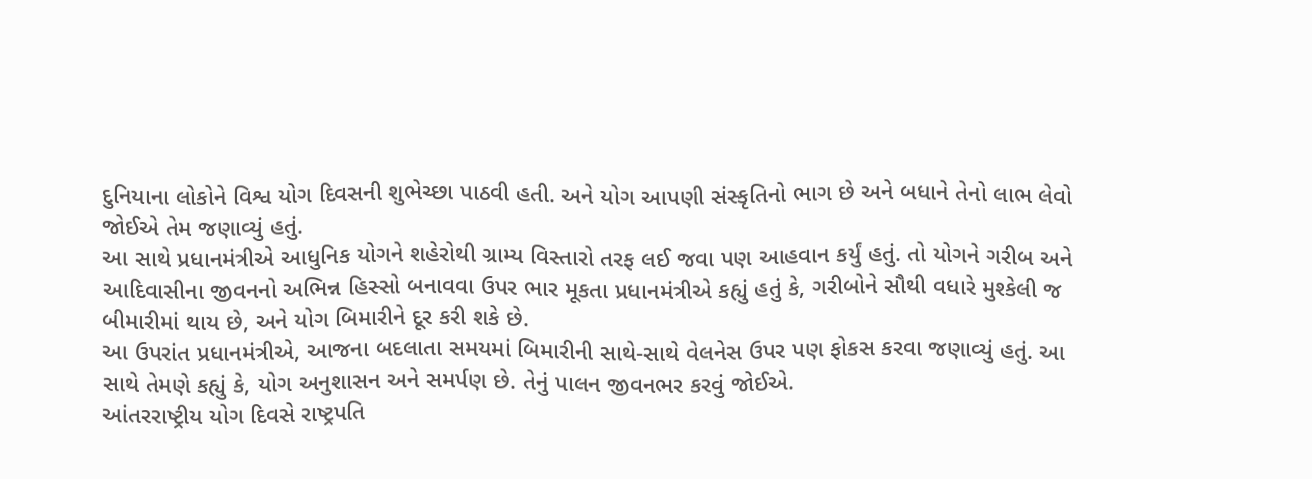દુનિયાના લોકોને વિશ્વ યોગ દિવસની શુભેચ્છા પાઠવી હતી. અને યોગ આપણી સંસ્કૃતિનો ભાગ છે અને બધાને તેનો લાભ લેવો જોઈએ તેમ જણાવ્યું હતું.
આ સાથે પ્રધાનમંત્રીએ આધુનિક યોગને શહેરોથી ગ્રામ્ય વિસ્તારો તરફ લઈ જવા પણ આહવાન કર્યું હતું. તો યોગને ગરીબ અને આદિવાસીના જીવનનો અભિન્ન હિસ્સો બનાવવા ઉપર ભાર મૂકતા પ્રધાનમંત્રીએ કહ્યું હતું કે, ગરીબોને સૌથી વધારે મુશ્કેલી જ બીમારીમાં થાય છે, અને યોગ બિમારીને દૂર કરી શકે છે.
આ ઉપરાંત પ્રધાનમંત્રીએ, આજના બદલાતા સમયમાં બિમારીની સાથે-સાથે વેલનેસ ઉપર પણ ફોકસ કરવા જણાવ્યું હતું. આ સાથે તેમણે કહ્યું કે, યોગ અનુશાસન અને સમર્પણ છે. તેનું પાલન જીવનભર કરવું જોઈએ.
આંતરરાષ્ટ્રીય યોગ દિવસે રાષ્ટ્રપતિ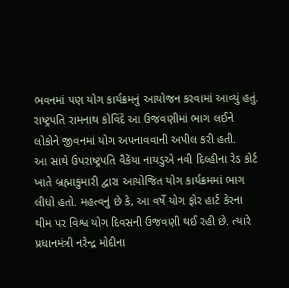ભવનમાં પણ યોગ કાર્યક્રમનું આયોજન કરવામાં આવ્યું હતું. રાષ્ટ્રપતિ રામનાથ કોવિંદે આ ઉજવણીમાં ભાગ લઈને લોકોને જીવનમાં યોગ અપનાવવાની અપીલ કરી હતી.
આ સાથે ઉપરાષ્ટ્રપતિ વૈકેંયા નાયડુએ નવી દિલ્હીના રેડ કોર્ટ ખાતે બ્રહ્માકુમારી દ્વારા આયોજિત યોગ કાર્યક્રમમાં ભાગ લીધો હતો. મહત્વનું છે કે, આ વર્ષે યોગ ફોર હાર્ટ કેરના થીમ પર વિશ્વ યોગ દિવસની ઉજવણી થઈ રહી છે. ત્યારે પ્રધાનમંત્રી નરેન્દ્ર મોદીના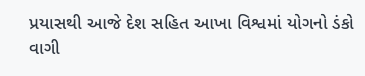પ્રયાસથી આજે દેશ સહિત આખા વિશ્વમાં યોગનો ડંકો વાગી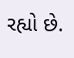રહ્યો છે.